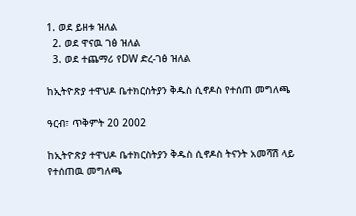1. ወደ ይዘቱ ዝለል
  2. ወደ ዋናዉ ገፅ ዝለል
  3. ወደ ተጨማሪ የDW ድረ-ገፅ ዝለል

ከኢትዮጽያ ተዋህዶ ቤተክርስትያን ቅዱስ ሲኖዶስ የተሰጠ መግለጫ

ዓርብ፣ ጥቅምት 20 2002

ከኢትዮጽያ ተዋህዶ ቤተክርስትያን ቅዱስ ሲኖዶስ ትናንት አመሻሽ ላይ የተሰጠዉ መግለጫ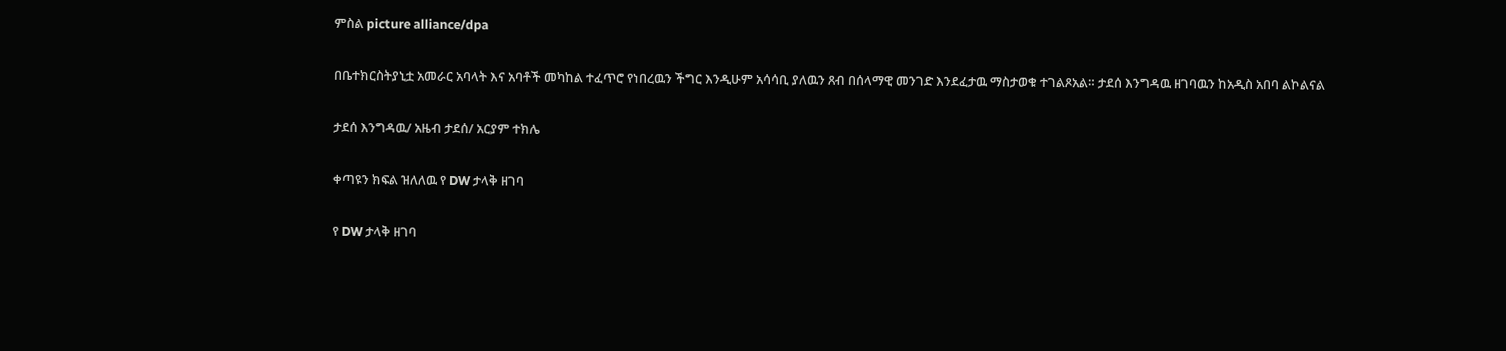ምስል picture alliance/dpa

በቤተክርስትያኒቷ አመራር አባላት እና አባቶች መካከል ተፈጥሮ የነበረዉን ችግር እንዲሁም አሳሳቢ ያለዉን ጸብ በሰላማዊ መንገድ እንደፈታዉ ማስታወቁ ተገልጾአል። ታደሰ እንግዳዉ ዘገባዉን ከአዲስ አበባ ልኮልናል

ታደሰ እንግዳዉ/ አዜብ ታደሰ/ አርያም ተክሌ

ቀጣዩን ክፍል ዝለለዉ የ DW ታላቅ ዘገባ

የ DW ታላቅ ዘገባ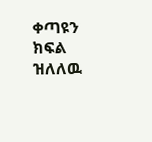ቀጣዩን ክፍል ዝለለዉ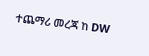ተጨማሪ መረጃ ከ DW